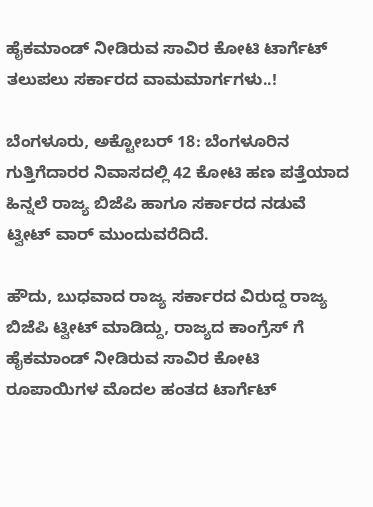ಹೈಕಮಾಂಡ್ ನೀಡಿರುವ ಸಾವಿರ ಕೋಟಿ ಟಾರ್ಗೆಟ್‌ ತಲುಪಲು ಸರ್ಕಾರದ ವಾಮಮಾರ್ಗಗಳು..!

ಬೆಂಗಳೂರು, ಅಕ್ಟೋಬರ್‌ 18: ಬೆಂಗಳೂರಿನ ಗುತ್ತಿಗೆದಾರರ ನಿವಾಸದಲ್ಲಿ 42 ಕೋಟಿ ಹಣ ಪತ್ತೆಯಾದ ಹಿನ್ನಲೆ ರಾಜ್ಯ ಬಿಜೆಪಿ ಹಾಗೂ ಸರ್ಕಾರದ ನಡುವೆ ಟ್ವೀಟ್‌ ವಾರ್‌ ಮುಂದುವರೆದಿದೆ.

ಹೌದು, ಬುಧವಾದ ರಾಜ್ಯ ಸರ್ಕಾರದ ವಿರುದ್ದ ರಾಜ್ಯ ಬಿಜೆಪಿ ಟ್ವೀಟ್‌ ಮಾಡಿದ್ದು, ರಾಜ್ಯದ ಕಾಂಗ್ರೆಸ್‌ ಗೆ ಹೈಕಮಾಂಡ್ ನೀಡಿರುವ ಸಾವಿರ ಕೋಟಿ ರೂಪಾಯಿಗಳ ಮೊದಲ ಹಂತದ ಟಾರ್ಗೆಟ್‌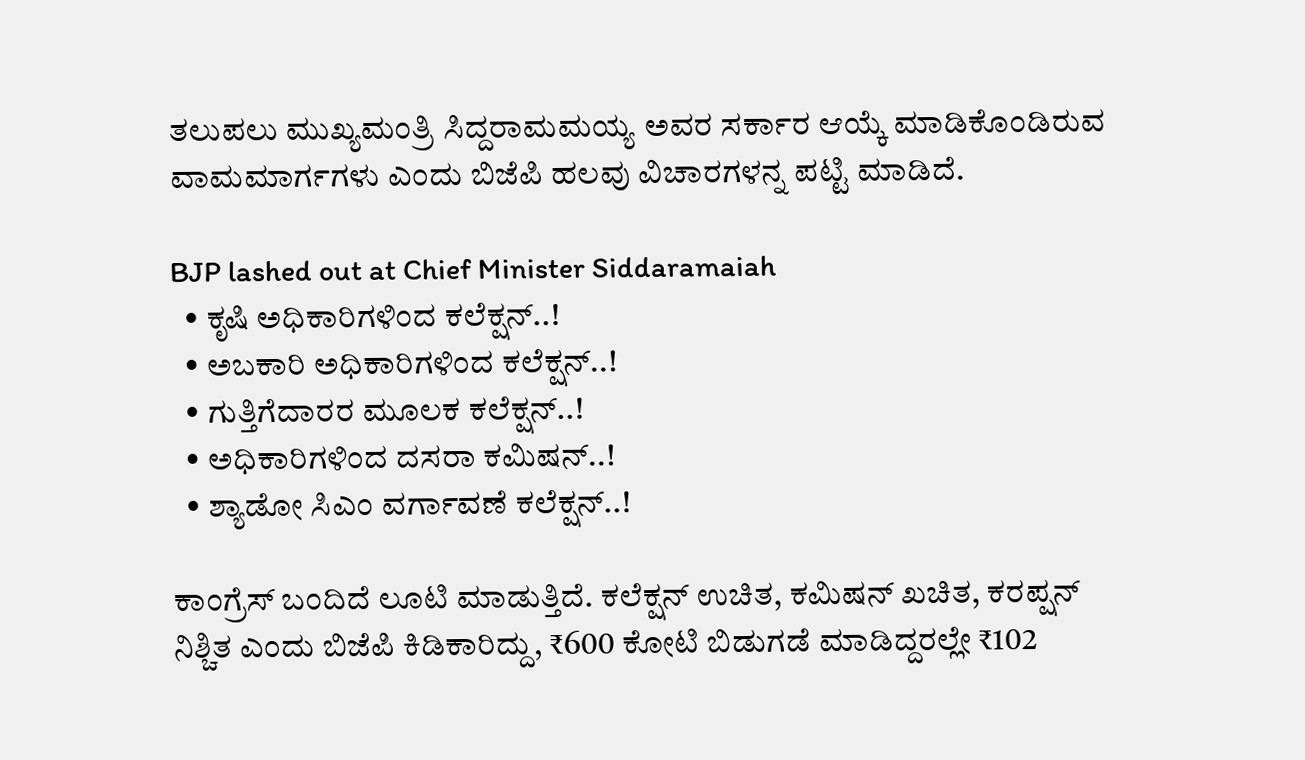ತಲುಪಲು ಮುಖ್ಯಮಂತ್ರಿ ಸಿದ್ದರಾಮಮಯ್ಯ ಅವರ ಸರ್ಕಾರ ಆಯ್ಕೆ ಮಾಡಿಕೊಂಡಿರುವ ವಾಮಮಾರ್ಗಗಳು ಎಂದು ಬಿಜೆಪಿ ಹಲವು ವಿಚಾರಗಳನ್ನ ಪಟ್ಟಿ ಮಾಡಿದೆ.

BJP lashed out at Chief Minister Siddaramaiah
  • ಕೃಷಿ ಅಧಿಕಾರಿಗಳಿಂದ ಕಲೆಕ್ಷನ್..!
  • ಅಬಕಾರಿ ಅಧಿಕಾರಿಗಳಿಂದ ಕಲೆಕ್ಷನ್..!
  • ಗುತ್ತಿಗೆದಾರರ ಮೂಲಕ ಕಲೆಕ್ಷನ್..!
  • ಅಧಿಕಾರಿಗಳಿಂದ ದಸರಾ ಕಮಿಷನ್..!
  • ಶ್ಯಾಡೋ ಸಿಎಂ ವರ್ಗಾವಣೆ ಕಲೆಕ್ಷನ್..!

ಕಾಂಗ್ರೆಸ್‌ ಬಂದಿದೆ ಲೂಟಿ ಮಾಡುತ್ತಿದೆ. ಕಲೆಕ್ಷನ್‌ ಉಚಿತ, ಕಮಿಷನ್‌ ಖಚಿತ, ಕರಪ್ಷನ್‌ ನಿಶ್ಚಿತ ಎಂದು ಬಿಜೆಪಿ ಕಿಡಿಕಾರಿದ್ದು, ₹600 ಕೋಟಿ ಬಿಡುಗಡೆ ಮಾಡಿದ್ದರಲ್ಲೇ ₹102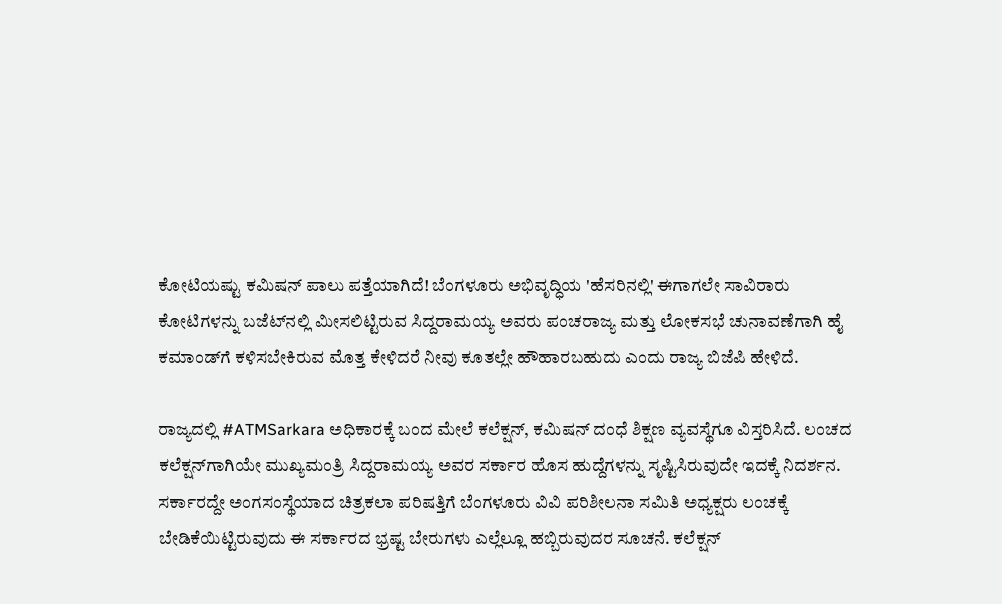ಕೋಟಿಯಷ್ಟು ಕಮಿಷನ್‌ ಪಾಲು ಪತ್ತೆಯಾಗಿದೆ! ಬೆಂಗಳೂರು ಅಭಿವೃದ್ಧಿಯ 'ಹೆಸರಿನಲ್ಲಿ' ಈಗಾಗಲೇ ಸಾವಿರಾರು ಕೋಟಿಗಳನ್ನು ಬಜೆಟ್‌ನಲ್ಲಿ ಮೀಸಲಿಟ್ಟಿರುವ ಸಿದ್ದರಾಮಯ್ಯ ಅವರು ಪಂಚರಾಜ್ಯ ಮತ್ತು ಲೋಕಸಭೆ ಚುನಾವಣೆಗಾಗಿ ಹೈ ಕಮಾಂಡ್‌ಗೆ ಕಳಿಸಬೇಕಿರುವ ಮೊತ್ತ ಕೇಳಿದರೆ ನೀವು ಕೂತಲ್ಲೇ ಹೌಹಾರಬಹುದು ಎಂದು ರಾಜ್ಯ ಬಿಜೆಪಿ ಹೇಳಿದೆ.

ರಾಜ್ಯದಲ್ಲಿ #ATMSarkara ಅಧಿಕಾರಕ್ಕೆ ಬಂದ ಮೇಲೆ ಕಲೆಕ್ಷನ್, ಕಮಿಷನ್ ದಂಧೆ ಶಿಕ್ಷಣ ವ್ಯವಸ್ಥೆಗೂ ವಿಸ್ತರಿಸಿದೆ. ಲಂಚದ ಕಲೆಕ್ಷನ್‌ಗಾಗಿಯೇ ಮುಖ್ಯಮಂತ್ರಿ ಸಿದ್ದರಾಮಯ್ಯ ಅವರ ಸರ್ಕಾರ ಹೊಸ ಹುದ್ದೆಗಳನ್ನು ಸೃಷ್ಟಿಸಿರುವುದೇ ಇದಕ್ಕೆ ನಿದರ್ಶನ. ಸರ್ಕಾರದ್ದೇ ಅಂಗಸಂಸ್ಥೆಯಾದ ಚಿತ್ರಕಲಾ ಪರಿಷತ್ತಿಗೆ ಬೆಂಗಳೂರು ವಿವಿ ಪರಿಶೀಲನಾ ಸಮಿತಿ ಅಧ್ಯಕ್ಷರು ಲಂಚಕ್ಕೆ ಬೇಡಿಕೆಯಿಟ್ಟಿರುವುದು ಈ ಸರ್ಕಾರದ ಭ್ರಷ್ಟ ಬೇರುಗಳು ಎಲ್ಲೆಲ್ಲೂ ಹಬ್ಬಿರುವುದರ ಸೂಚನೆ. ಕಲೆಕ್ಷನ್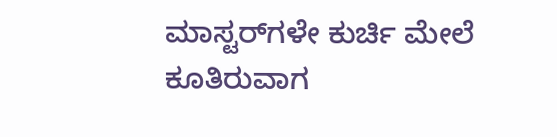ಮಾಸ್ಟರ್‌ಗಳೇ ಕುರ್ಚಿ ಮೇಲೆ ಕೂತಿರುವಾಗ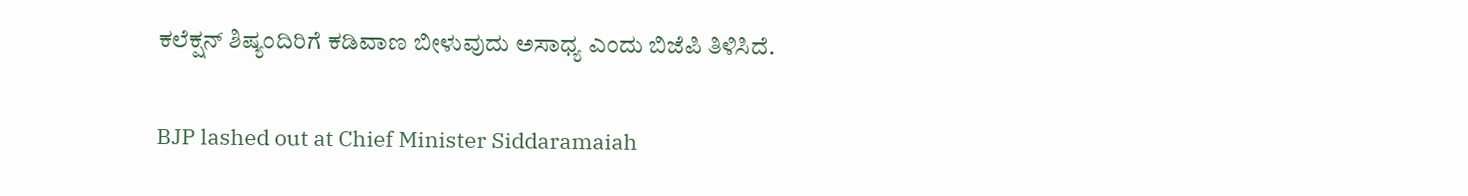ಕಲೆಕ್ಷನ್‌ ಶಿಷ್ಯಂದಿರಿಗೆ ಕಡಿವಾಣ ಬೀಳುವುದು ಅಸಾಧ್ಯ ಎಂದು ಬಿಜೆಪಿ ತಿಳಿಸಿದೆ.

BJP lashed out at Chief Minister Siddaramaiah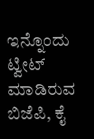ಇನ್ನೊಂದು ಟ್ವೀಟ್‌ ಮಾಡಿರುವ ಬಿಜೆಪಿ, ಕೈ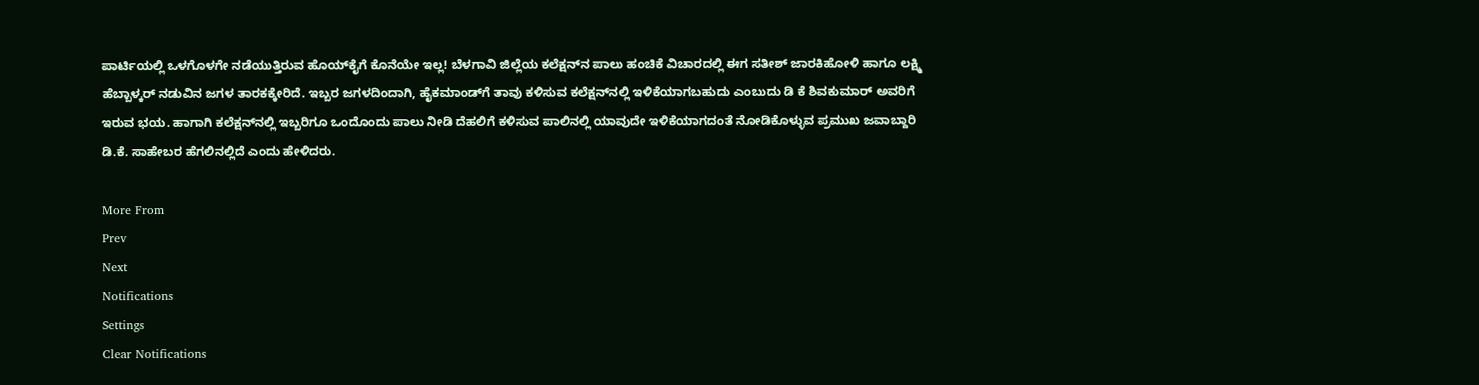ಪಾರ್ಟಿಯಲ್ಲಿ ಒಳಗೊಳಗೇ ನಡೆಯುತ್ತಿರುವ ಹೊಯ್‌ಕೈಗೆ ಕೊನೆಯೇ ಇಲ್ಲ! ಬೆಳಗಾವಿ ಜಿಲ್ಲೆಯ ಕಲೆಕ್ಷನ್‌ನ ಪಾಲು ಹಂಚಿಕೆ ವಿಚಾರದಲ್ಲಿ ಈಗ ಸತೀಶ್‌ ಜಾರಕಿಹೋಳಿ ಹಾಗೂ ಲಕ್ಷ್ಮಿ ಹೆಬ್ಬಾಳ್ಕರ್‌ ನಡುವಿನ ಜಗಳ ತಾರಕಕ್ಕೇರಿದೆ. ಇಬ್ಬರ ಜಗಳದಿಂದಾಗಿ, ಹೈಕಮಾಂಡ್‌ಗೆ ತಾವು ಕಳಿಸುವ ಕಲೆಕ್ಷನ್‌ನಲ್ಲಿ ಇಳಿಕೆಯಾಗಬಹುದು ಎಂಬುದು ಡಿ ಕೆ ಶಿವಕುಮಾರ್‌ ಅವರಿಗೆ ಇರುವ ಭಯ. ಹಾಗಾಗಿ ಕಲೆಕ್ಷನ್‌ನಲ್ಲಿ ಇಬ್ಬರಿಗೂ ಒಂದೊಂದು ಪಾಲು ನೀಡಿ ದೆಹಲಿಗೆ ಕಳಿಸುವ ಪಾಲಿನಲ್ಲಿ ಯಾವುದೇ ಇಳಿಕೆಯಾಗದಂತೆ ನೋಡಿಕೊಳ್ಳುವ ಪ್ರಮುಖ ಜವಾಬ್ದಾರಿ ಡಿ.ಕೆ. ಸಾಹೇಬರ ಹೆಗಲಿನಲ್ಲಿದೆ ಎಂದು ಹೇಳಿದರು.

More From
Prev
Next
Notifications
Settings
Clear Notifications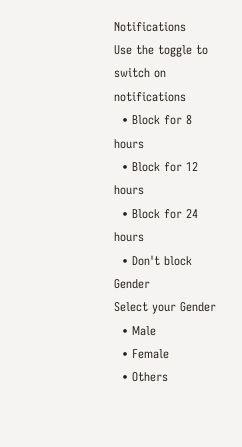Notifications
Use the toggle to switch on notifications
  • Block for 8 hours
  • Block for 12 hours
  • Block for 24 hours
  • Don't block
Gender
Select your Gender
  • Male
  • Female
  • Others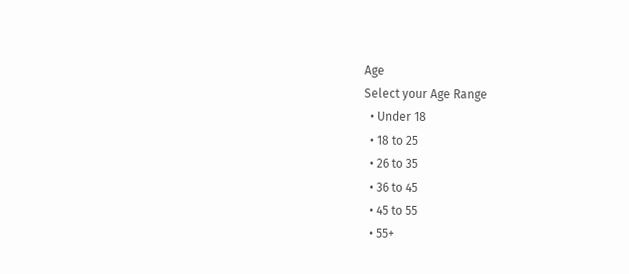Age
Select your Age Range
  • Under 18
  • 18 to 25
  • 26 to 35
  • 36 to 45
  • 45 to 55
  • 55+